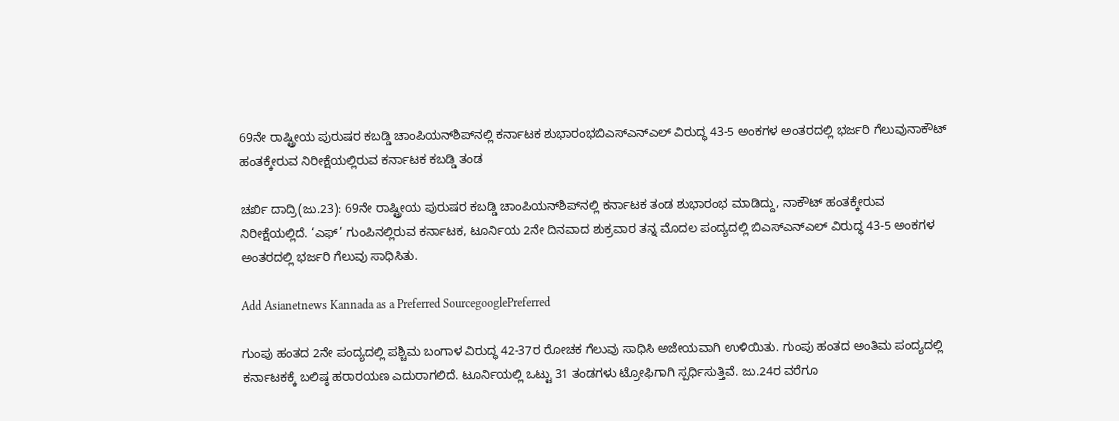69ನೇ ರಾಷ್ಟ್ರೀಯ ಪುರುಷರ ಕಬಡ್ಡಿ ಚಾಂಪಿಯನ್‌ಶಿಪ್‌ನಲ್ಲಿ ಕರ್ನಾಟಕ ಶುಭಾರಂಭಬಿಎಸ್‌ಎನ್‌ಎಲ್‌ ವಿರುದ್ಧ 43-5 ಅಂಕಗಳ ಅಂತರದಲ್ಲಿ ಭರ್ಜರಿ ಗೆಲುವುನಾಕೌಟ್‌ ಹಂತಕ್ಕೇರುವ ನಿರೀಕ್ಷೆಯಲ್ಲಿರುವ ಕರ್ನಾಟಕ ಕಬಡ್ಡಿ ತಂಡ

ಚರ್ಖಿ ದಾದ್ರಿ(ಜು.23): 69ನೇ ರಾಷ್ಟ್ರೀಯ ಪುರುಷರ ಕಬಡ್ಡಿ ಚಾಂಪಿಯನ್‌ಶಿಪ್‌ನಲ್ಲಿ ಕರ್ನಾಟಕ ತಂಡ ಶುಭಾರಂಭ ಮಾಡಿದ್ದು, ನಾಕೌಟ್‌ ಹಂತಕ್ಕೇರುವ ನಿರೀಕ್ಷೆಯಲ್ಲಿದೆ. ‘ಎಫ್‌’ ಗುಂಪಿನಲ್ಲಿರುವ ಕರ್ನಾಟಕ, ಟೂರ್ನಿಯ 2ನೇ ದಿನವಾದ ಶುಕ್ರವಾರ ತನ್ನ ಮೊದಲ ಪಂದ್ಯದಲ್ಲಿ ಬಿಎಸ್‌ಎನ್‌ಎಲ್‌ ವಿರುದ್ಧ 43-5 ಅಂಕಗಳ ಅಂತರದಲ್ಲಿ ಭರ್ಜರಿ ಗೆಲುವು ಸಾಧಿಸಿತು.

Add Asianetnews Kannada as a Preferred SourcegooglePreferred

ಗುಂಪು ಹಂತದ 2ನೇ ಪಂದ್ಯದಲ್ಲಿ ಪಶ್ಚಿಮ ಬಂಗಾಳ ವಿರುದ್ಧ 42-37ರ ರೋಚಕ ಗೆಲುವು ಸಾಧಿಸಿ ಅಜೇಯವಾಗಿ ಉಳಿಯಿತು. ಗುಂಪು ಹಂತದ ಅಂತಿಮ ಪಂದ್ಯದಲ್ಲಿ ಕರ್ನಾಟಕಕ್ಕೆ ಬಲಿಷ್ಠ ಹರಾರ‍ಯಣ ಎದುರಾಗಲಿದೆ. ಟೂರ್ನಿಯಲ್ಲಿ ಒಟ್ಟು 31 ತಂಡಗಳು ಟ್ರೋಫಿಗಾಗಿ ಸ್ಪರ್ಧಿಸುತ್ತಿವೆ. ಜು.24ರ ವರೆಗೂ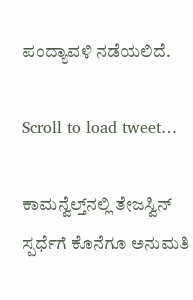ಪಂದ್ಯಾವಳಿ ನಡೆಯಲಿದೆ.

Scroll to load tweet…

ಕಾಮನ್ವೆಲ್ತ್‌ನಲ್ಲಿ ತೇಜಸ್ವಿನ್‌ ಸ್ಪರ್ಧೆಗೆ ಕೊನೆಗೂ ಅನುಮತಿ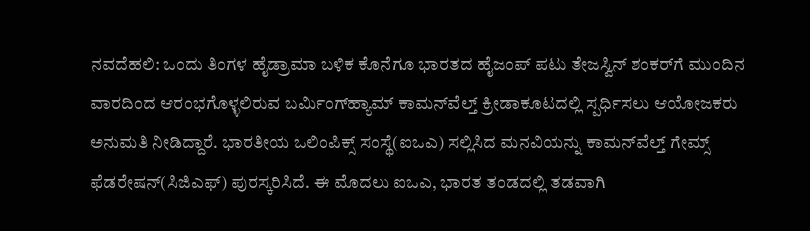ನವದೆಹಲಿ: ಒಂದು ತಿಂಗಳ ಹೈಡ್ರಾಮಾ ಬಳಿಕ ಕೊನೆಗೂ ಭಾರತದ ಹೈಜಂಪ್‌ ಪಟು ತೇಜಸ್ವಿನ್‌ ಶಂಕರ್‌ಗೆ ಮುಂದಿನ ವಾರದಿಂದ ಆರಂಭಗೊಳ್ಳಲಿರುವ ಬರ್ಮಿಂಗ್‌ಹ್ಯಾಮ್‌ ಕಾಮನ್‌ವೆಲ್ತ್‌ ಕ್ರೀಡಾಕೂಟದಲ್ಲಿ ಸ್ಪರ್ಧಿಸಲು ಆಯೋಜಕರು ಅನುಮತಿ ನೀಡಿದ್ದಾರೆ. ಭಾರತೀಯ ಒಲಿಂಪಿಕ್ಸ್‌ ಸಂಸ್ಥೆ(ಐಒಎ) ಸಲ್ಲಿಸಿದ ಮನವಿಯನ್ನು ಕಾಮನ್‌ವೆಲ್ತ್‌ ಗೇಮ್ಸ್‌ ಫೆಡರೇಷನ್‌(ಸಿಜಿಎಫ್‌) ಪುರಸ್ಕರಿಸಿದೆ. ಈ ಮೊದಲು ಐಒಎ, ಭಾರತ ತಂಡದಲ್ಲಿ ತಡವಾಗಿ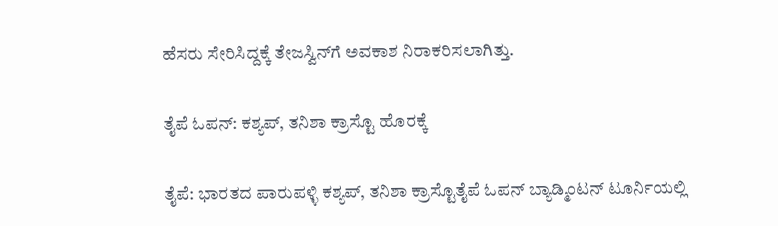ಹೆಸರು ಸೇರಿಸಿದ್ದಕ್ಕೆ ತೇಜಸ್ವಿನ್‌ಗೆ ಅವಕಾಶ ನಿರಾಕರಿಸಲಾಗಿತ್ತು.

ತೈಪೆ ಓಪನ್‌: ಕಶ್ಯಪ್‌, ತನಿಶಾ ಕ್ರಾಸ್ಟೊ ಹೊರಕ್ಕೆ

ತೈಪೆ: ಭಾರತದ ಪಾರುಪಳ್ಳಿ ಕಶ್ಯಪ್‌, ತನಿಶಾ ಕ್ರಾಸ್ಟೊತೈಪೆ ಓಪನ್‌ ಬ್ಯಾಡ್ಮಿಂಟನ್‌ ಟೂರ್ನಿಯಲ್ಲಿ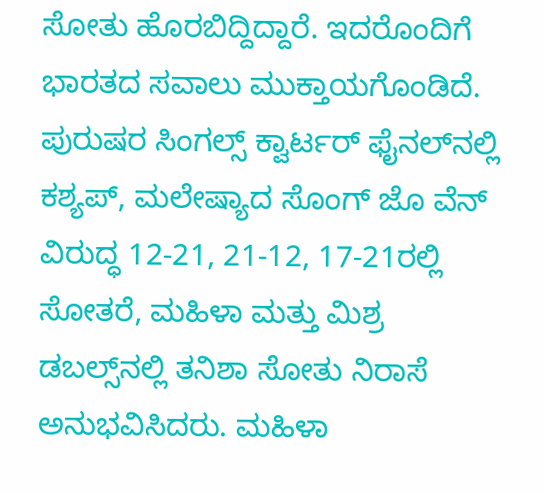ಸೋತು ಹೊರಬಿದ್ದಿದ್ದಾರೆ. ಇದರೊಂದಿಗೆ ಭಾರತದ ಸವಾಲು ಮುಕ್ತಾಯಗೊಂಡಿದೆ. ಪುರುಷರ ಸಿಂಗಲ್ಸ್‌ ಕ್ವಾರ್ಟರ್‌ ಫೈನಲ್‌ನಲ್ಲಿ ಕಶ್ಯಪ್‌, ಮಲೇಷ್ಯಾದ ಸೊಂಗ್‌ ಜೊ ವೆನ್‌ ವಿರುದ್ಧ 12-21, 21-12, 17-21ರಲ್ಲಿ ಸೋತರೆ, ಮಹಿಳಾ ಮತ್ತು ಮಿಶ್ರ ಡಬಲ್ಸ್‌ನಲ್ಲಿ ತನಿಶಾ ಸೋತು ನಿರಾಸೆ ಅನುಭವಿಸಿದರು. ಮಹಿಳಾ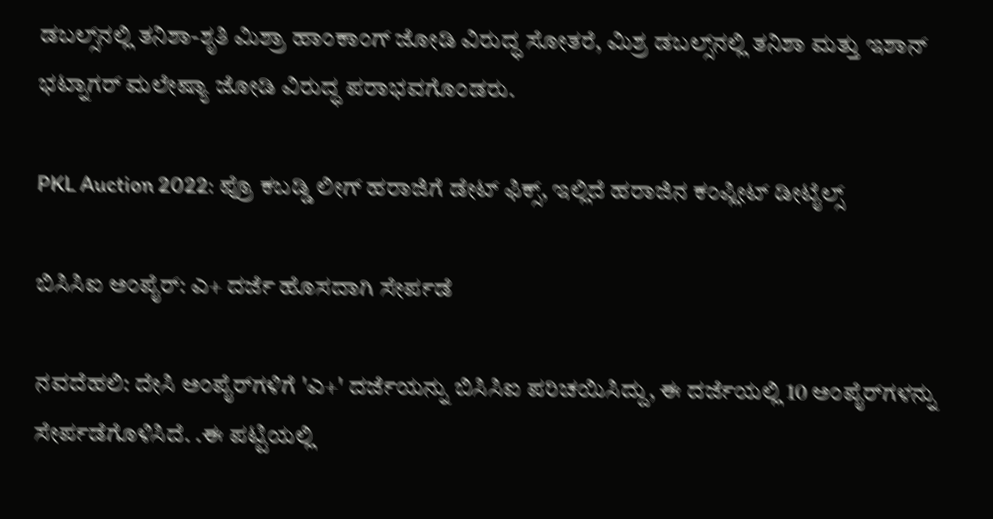ಡಬಲ್ಸ್‌ನಲ್ಲಿ ತನಿಶಾ-ಶೃತಿ ಮಿಶ್ರಾ ಹಾಂಕಾಂಗ್‌ ಜೋಡಿ ವಿರುದ್ಧ ಸೋತರೆ, ಮಿಶ್ರ ಡಬಲ್ಸ್‌ನಲ್ಲಿ ತನಿಶಾ ಮತ್ತು ಇಶಾನ್‌ ಭಟ್ನಾಗರ್‌ ಮಲೇಷ್ಯಾ ಜೋಡಿ ವಿರುದ್ಧ ಪರಾಭವಗೊಂಡರು.

PKL Auction 2022: ಪ್ರೊ ಕಬಡ್ಡಿ ಲೀಗ್‌ ಹರಾಜಿಗೆ ಡೇಟ್‌ ಫಿಕ್ಸ್‌, ಇಲ್ಲಿದೆ ಹರಾಜಿನ ಕಂಪ್ಲೀಟ್ ಡೀಟೈಲ್ಸ್

ಬಿಸಿಸಿಐ ಅಂಪೈರ್: ಎ+ ದರ್ಜೆ ಹೊಸದಾಗಿ ಸೇರ್ಪಡೆ

ನವದೆಹಲಿ: ದೇಸಿ ಅಂಪೈರ್‌ಗಳಿಗೆ 'ಎ+' ದರ್ಜೆಯನ್ನು ಬಿಸಿಸಿಐ ಪರಿಚಯಿಸಿದ್ದು, ಈ ದರ್ಜೆಯಲ್ಲಿ 10 ಅಂಪೈರ್‌ಗಳನ್ನು ಸೇರ್ಪಡೆಗೊಳಿಸಿದೆ. .ಈ ಪಟ್ಟಿಯಲ್ಲಿ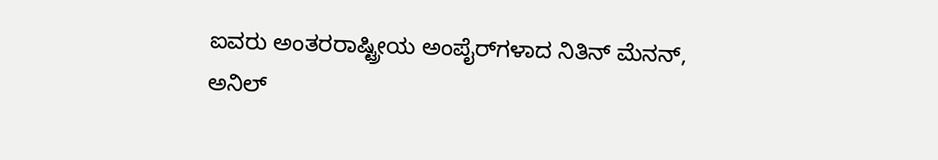ಐವರು ಅಂತರರಾಷ್ಟ್ರೀಯ ಅಂಪೈರ್‌ಗಳಾದ ನಿತಿನ್ ಮೆನನ್, ಅನಿಲ್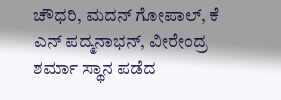ಚೌಧರಿ, ಮದನ್ ಗೋಪಾಲ್, ಕೆ ಎನ್‌ ಪದ್ಮನಾಭನ್, ವೀರೇಂದ್ರ ಶರ್ಮಾ ಸ್ಥಾನ ಪಡೆದ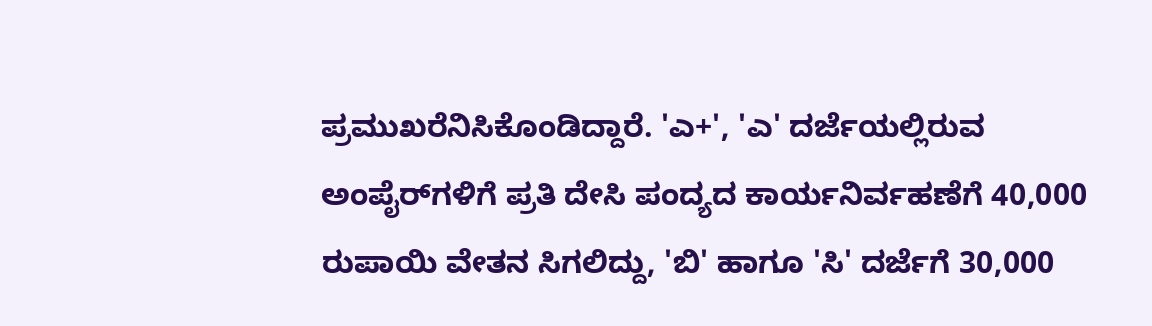ಪ್ರಮುಖರೆನಿಸಿಕೊಂಡಿದ್ದಾರೆ. 'ಎ+', 'ಎ' ದರ್ಜೆಯಲ್ಲಿರುವ ಅಂಪೈರ್‌ಗಳಿಗೆ ಪ್ರತಿ ದೇಸಿ ಪಂದ್ಯದ ಕಾರ್ಯನಿರ್ವಹಣೆಗೆ 40,000 ರುಪಾಯಿ ವೇತನ ಸಿಗಲಿದ್ದು, 'ಬಿ' ಹಾಗೂ 'ಸಿ' ದರ್ಜೆಗೆ 30,000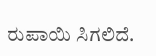ರುಪಾಯಿ ಸಿಗಲಿದೆ.